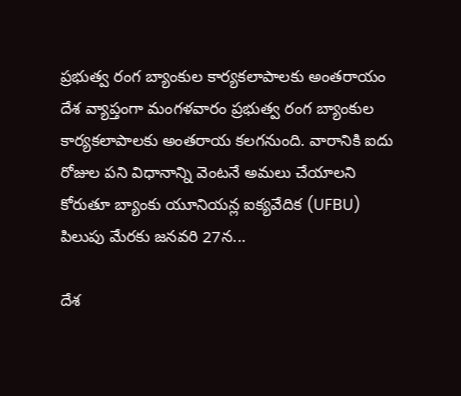ప్రభుత్వ రంగ బ్యాంకుల కార్యకలాపాలకు అంతరాయం
దేశ వ్యాప్తంగా మంగళవారం ప్రభుత్వ రంగ బ్యాంకుల కార్యకలాపాలకు అంతరాయ కలగనుంది. వారానికి ఐదు రోజుల పని విధానాన్ని వెంటనే అమలు చేయాలని కోరుతూ బ్యాంకు యూనియన్ల ఐక్యవేదిక (UFBU) పిలుపు మేరకు జనవరి 27న...

దేశ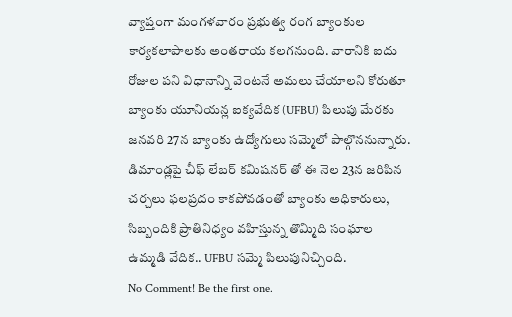వ్యాప్తంగా మంగళవారం ప్రభుత్వ రంగ బ్యాంకుల కార్యకలాపాలకు అంతరాయ కలగనుంది. వారానికి ఐదు రోజుల పని విధానాన్ని వెంటనే అమలు చేయాలని కోరుతూ బ్యాంకు యూనియన్ల ఐక్యవేదిక (UFBU) పిలుపు మేరకు జనవరి 27న బ్యాంకు ఉద్యోగులు సమ్మెలో పాల్గొననున్నారు. డిమాండ్లపై చీఫ్ లేబర్ కమిషనర్ తో ఈ నెల 23న జరిపిన చర్చలు ఫలప్రదం కాకపోవడంతో బ్యాంకు అధికారులు, సిబ్బందికి ప్రాతినిధ్యం వహిస్తున్న తొమ్మిది సంఘాల ఉమ్మడి వేదిక.. UFBU సమ్మె పిలుపునిచ్చింది.
No Comment! Be the first one.